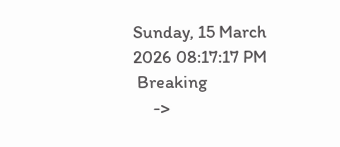Sunday, 15 March 2026 08:17:17 PM
 Breaking
     ->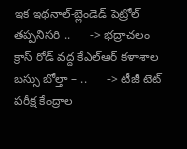ఇక ఇథనాల్-బ్లెండెడ్ పెట్రోల్ తప్పనిసరి ..      -> భద్రాచలం క్రాస్ రోడ్ వద్ద కేఎల్ఆర్ కళాశాల బస్సు బోల్తా – ..      -> టీజీ టెట్ పరీక్ష కేంద్రాల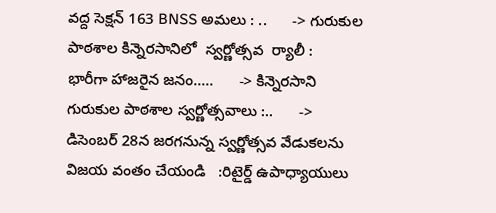వద్ద సెక్షన్ 163 BNSS అమలు : ..      -> గురుకుల పాఠశాల కిన్నెరసానిలో  స్వర్ణోత్సవ  ర్యాలీ :        భారీగా హాజరైన జనం.....      -> కిన్నెరసాని గురుకుల పాఠశాల స్వర్ణోత్సవాలు :..      -> డిసెంబర్ 28న జరగనున్న స్వర్ణోత్సవ వేడుకలను విజయ వంతం చేయండి   :రిటైర్డ్ ఉపాధ్యాయులు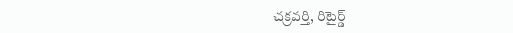చక్రవర్తి, రిటైర్డ్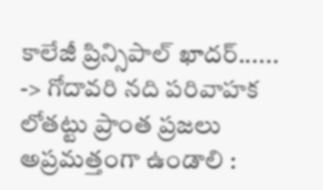కాలేజీ ప్రిన్సిపాల్ ఖాదర్......      -> గోదావరి నది పరివాహక లోతట్టు ప్రాంత ప్రజలు అప్రమత్తంగా ఉండాలి :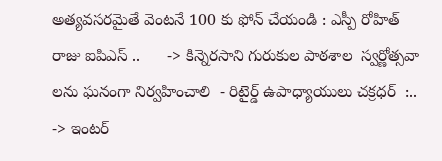అత్యవసరమైతే వెంటనే 100 కు ఫోన్ చేయండి : ఎస్పీ రోహిత్ రాజు ఐపిఎస్ ..      -> కిన్నెరసాని గురుకుల పాఠశాల  స్వర్ణోత్సవా లను ఘనంగా నిర్వహించాలి  - రిటైర్డ్ ఉపాధ్యాయులు చక్రధర్  :..      -> ఇంటర్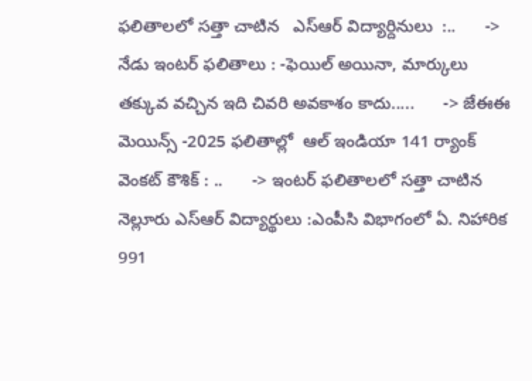ఫలితాలలో సత్తా చాటిన   ఎస్ఆర్ విద్యార్దినులు  :..      -> నేడు ఇంటర్ ఫలితాలు : -ఫెయిల్ అయినా, మార్కులు తక్కువ వచ్చిన ఇది చివరి అవకాశం కాదు.....      -> జేఈఈ మెయిన్స్ -2025 ఫలితాల్లో  ఆల్ ఇండియా 141 ర్యాంక్  వెంకట్ కౌశిక్ : ..      -> ఇంటర్ ఫలితాలలో సత్తా చాటిన నెల్లూరు ఎస్ఆర్ విద్యార్థులు :ఎంపీసి విభాగంలో ఏ. నిహారిక  991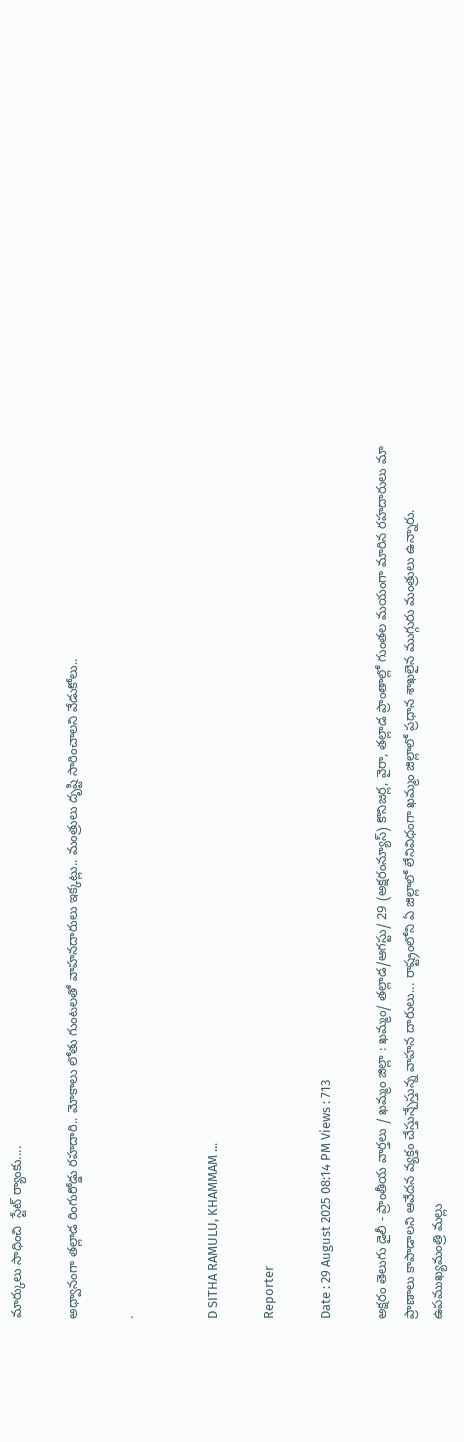మార్కులు సాధించి  స్టేట్ ర్యాంకు....

అధ్వానంగా తల్లాడ రింగురోడ్డు రహదారి.. మోకాలు లోతు గుంటలతో వాహనదారులు ఇక్కట్లు.. మంత్రులు దృష్టి సారించాలని వేడుకోలు..

.


D SITHA RAMULU, KHAMMAM ...

Reporter

Date : 29 August 2025 08:14 PM Views : 713

అక్షరం తెలుగు డైలీ - ప్రాంతీయ వార్తలు / ఖమ్మం జిల్లా : ఖమ్మం/ తల్లాడ/ఆగస్టు/ 29 (అక్షరంన్యూస్) కొనిజర్ల, వైరా, తల్లాడ ప్రాంతాల్లో గుంతల మయంగా మారిన రహదారులు మా ప్రాణాలు కాపాడాలని ఆవేదన వ్యక్తం చేస్తున్చేస్తున్న వాహన దారులు... రాష్ట్రంలోని ఏ జిల్లాలో లేనివిధంగా ఖమ్మం జిల్లాలో ప్రధాన శాఖలైన ముగ్గురు మంత్రులు ఉన్నారు. ఉపముఖ్యమంత్రి మల్లు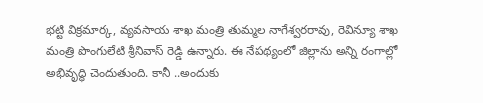భట్టి విక్రమార్క, వ్యవసాయ శాఖ మంత్రి తుమ్మల నాగేశ్వరరావు, రెవిన్యూ శాఖ మంత్రి పొంగులేటి శ్రీనివాస్ రెడ్డి ఉన్నారు. ఈ నేపథ్యంలో జిల్లాను అన్ని రంగాల్లో అభివృద్ధి చెందుతుంది. కానీ ..అందుకు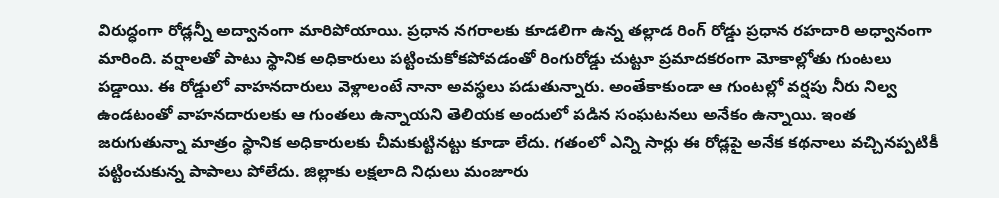విరుద్ధంగా రోడ్లన్నీ అద్వానంగా మారిపోయాయి. ప్రధాన నగరాలకు కూడలిగా ఉన్న తల్లాడ రింగ్ రోడ్డు ప్రధాన రహదారి అధ్వానంగా మారింది. వర్షాలతో పాటు స్థానిక అధికారులు పట్టించుకోకపోవడంతో రింగురోడ్డు చుట్టూ ప్రమాదకరంగా మోకాల్లోతు గుంటలు పడ్డాయి. ఈ రోడ్డులో వాహనదారులు వెళ్లాలంటే నానా అవస్థలు పడుతున్నారు. అంతేకాకుండా ఆ గుంటల్లో వర్షపు నీరు నిల్వ ఉండటంతో వాహనదారులకు ఆ గుంతలు ఉన్నాయని తెలియక అందులో పడిన సంఘటనలు అనేకం ఉన్నాయి. ఇంత జరుగుతున్నా మాత్రం స్థానిక అధికారులకు చీమకుట్టినట్టు కూడా లేదు. గతంలో ఎన్ని సార్లు ఈ రోడ్లపై అనేక కథనాలు వచ్చినప్పటికీ పట్టించుకున్న పాపాలు పోలేదు. జిల్లాకు లక్షలాది నిధులు మంజూరు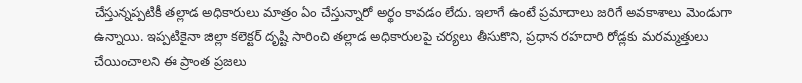చేస్తున్నప్పటికీ తల్లాడ అధికారులు మాత్రం ఏం చేస్తున్నారో అర్థం కావడం లేదు. ఇలాగే ఉంటే ప్రమాదాలు జరిగే అవకాశాలు మెండుగా ఉన్నాయి. ఇప్పటికైనా జిల్లా కలెక్టర్ దృష్టి సారించి తల్లాడ అధికారులపై చర్యలు తీసుకొని, ప్రధాన రహదారి రోడ్లకు మరమ్మత్తులు చేయించాలని ఈ ప్రాంత ప్రజలు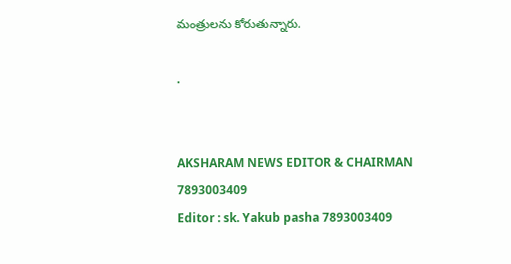మంత్రులను కోరుతున్నారు.

.


AKSHARAM NEWS EDITOR & CHAIRMAN
7893003409
Editor : sk. Yakub pasha 7893003409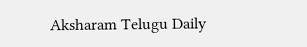Aksharam Telugu Daily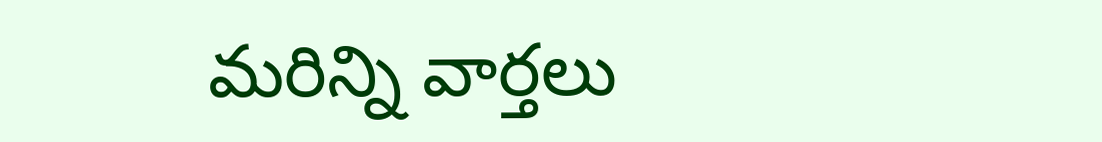మరిన్ని వార్తలు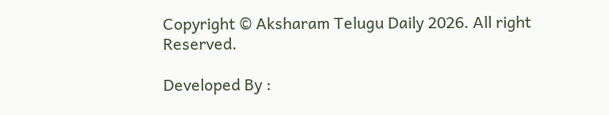Copyright © Aksharam Telugu Daily 2026. All right Reserved.

Developed By :